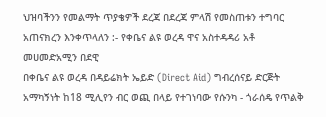ህዝባችንን የመልማት ጥያቄዎች ደረጃ በደረጃ ምላሽ የመስጠቱን ተግባር አጠናክረን እንቀጥላለን :- የቀቤና ልዩ ወረዳ ዋና አስተዳዳሪ አቶ መሀመድአሚን በደዊ
በቀቤና ልዩ ወረዳ በዳይሬክት ኤይድ (Direct Aid) ግብረሰናይ ድርጅት አማካኝነት ከ18 ሚሊየን ብር ወጪ በላይ የተገነባው የሱንካ - ጎራሰዴ የጥልቅ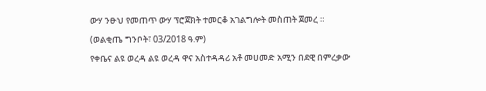ውሃ ንፁህ የመጠጥ ውሃ ፕሮጀክት ተመርቆ አገልግሎት መስጠት ጀመረ ።
(ወልቂጤ ግንቦት፣ 03/2018 ዓ.ም)
የቀቤና ልዩ ወረዳ ልዩ ወረዳ ዋና አስተዳዳሪ አቶ መሀመድ አሚን በደዊ በምረቃው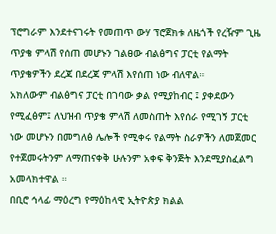ፕሮግራም እንደተናገሩት የመጠጥ ውሃ ፕሮጀክቱ ለዜጎች የረዥም ጊዜ ጥያቄ ምላሽ የሰጠ መሆኑን ገልፀው ብልፅግና ፓርቲ የልማት ጥያቄዎችን ደረጃ በደረጃ ምላሽ እየሰጠ ነው ብለዋል።
አክለውም ብልፅግና ፓርቲ በገባው ቃል የሚያከብር ፤ ያቀደውን የሚፈፅም፤ ለህዝብ ጥያቄ ምላሽ ለመስጠት እየሰራ የሚገኝ ፓርቲ ነው መሆኑን በመግለፅ ሌሎች የሚቀሩ የልማት ስራዎችን ለመጀመር የተጀመሩትንም ለማጠናቀቅ ሁሉንም አቀፍ ቅንጅት እንደሚያስፈልግ አመላክተዋል ።
በቢሮ ኅላፊ ማዕረግ የማዕከላዊ ኢትዮጵያ ክልል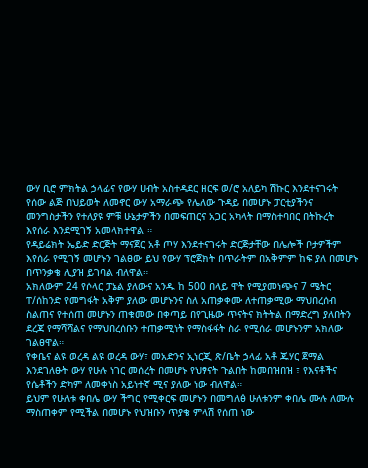ውሃ ቢሮ ምክትል ኃላፊና የውሃ ሀብት አስተዳደር ዘርፍ ወ/ሮ አለይካ ሽኩር እንደተናገሩት የሰው ልጅ በህይወት ለመኖር ውሃ አማራጭ የሌለው ጉዳይ በመሆኑ ፓርቲያችንና መንግስታችን የተለያዩ ምቹ ሁኔታዎችን በመፍጠርና አጋር አካላት በማስተባበር በትኩረት እየሰራ እንደሚገኝ አመላክተዋል ።
የዳይሬክት ኤይድ ድርጅት ማናጀር አቶ ጦሃ እንደተናገሩት ድርጅታቸው በሌሎች ቦታዎችም እየሰራ የሚገኝ መሆኑን ገልፀው ይህ የውሃ ፕሮጀክት በጥራትም በአቅምም ከፍ ያለ በመሆኑ በጥንቃቄ ሊያዝ ይገባል ብለዋል።
አክለውም 24 የሶላር ፓኔል ያለውና አንዱ ከ 500 በላይ ዋት የሚያመነጭና 7 ሜትር ፐ/ሰከንድ የመግፋት አቅም ያለው መሆኑንና ስለ አጠቃቀሙ ለተጠቃሚው ማህበረሰብ ስልጠና የተሰጠ መሆኑን ጠቁመው በቀጣይ በየጊዜው ጥናትና ክትትል በማድረግ ያለበትን ደረጃ የማሻሻልና የማህበረሰቡን ተጠቃሚነት የማስፋፋት ስራ የሚሰራ መሆኑንም አክለው ገልፀዋል።
የቀቤና ልዩ ወረዳ ልዩ ወረዳ ውሃ፣ መአድንና ኢነርጂ ጽ/ቤት ኃላፊ አቶ ጁሃር ጀማል እንደገለፁት ውሃ የሁሉ ነገር መሰረት በመሆኑ የህፃናት ጉልበት ከመበዝበዝ ፣ የእናቶችና የሴቶችን ድካም ለመቀነስ አይነተኛ ሚና ያለው ነው ብለዋል።
ይህም የሁለቱ ቀበሌ ውሃ ችግር የሚቀርፍ መሆኑን በመግለፅ ሁለቱንም ቀበሌ ሙሉ ለሙሉ ማስጠቀም የሚችል በመሆኑ የህዝቡን ጥያቄ ምላሽ የሰጠ ነው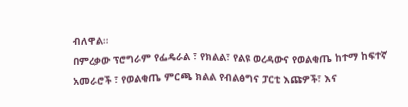ብለዋል።
በምረቃው ፕሮግራም የፌዴራል ፣ የክልል፣ የልዩ ወረዳውና የወልቂጤ ከተማ ከፍተኛ አመራሮች ፣ የወልቂጤ ምርጫ ክልል የብልፅግና ፓርቲ እጩዎች፣ እና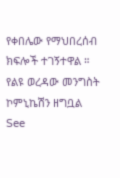የቀበሌው የማህበረሰብ ክፍሎች ተገኝተዋል ።
የልዩ ወረዳው መንግስት ኮምኒኬሽን ዘግቧል
See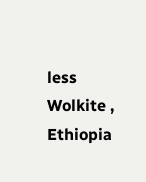less
Wolkite , Ethiopia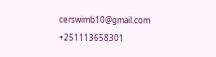cerswimb10@gmail.com
+251113658301